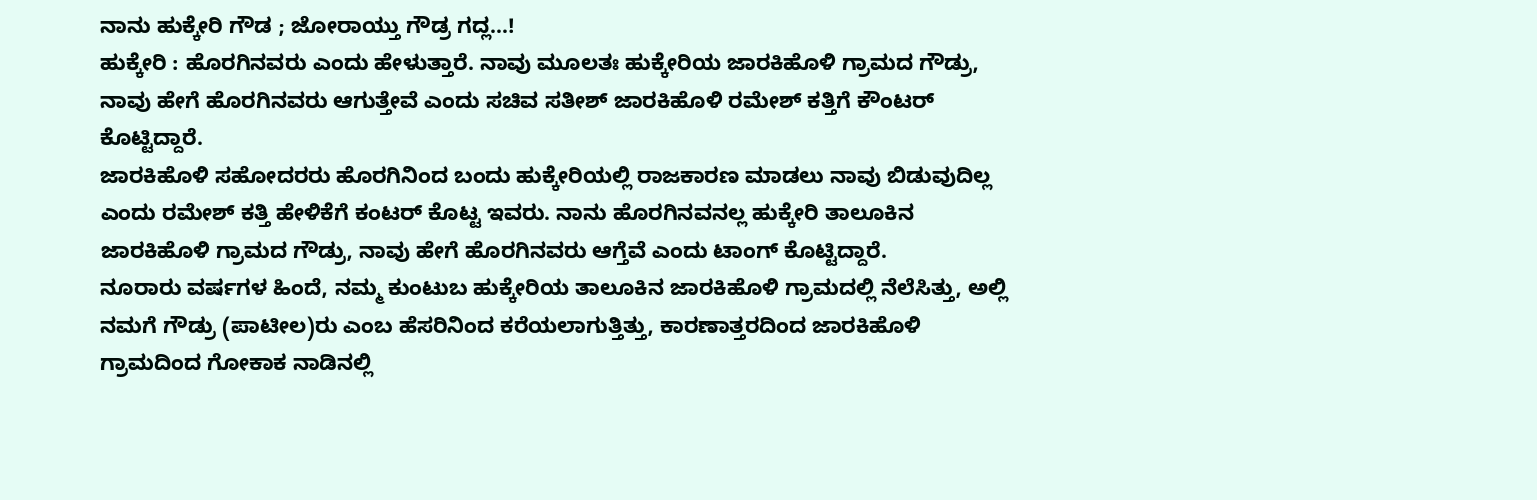ನಾನು ಹುಕ್ಕೇರಿ ಗೌಡ ; ಜೋರಾಯ್ತು ಗೌಡ್ರ ಗದ್ಲ…!
ಹುಕ್ಕೇರಿ : ಹೊರಗಿನವರು ಎಂದು ಹೇಳುತ್ತಾರೆ. ನಾವು ಮೂಲತಃ ಹುಕ್ಕೇರಿಯ ಜಾರಕಿಹೊಳಿ ಗ್ರಾಮದ ಗೌಡ್ರು, ನಾವು ಹೇಗೆ ಹೊರಗಿನವರು ಆಗುತ್ತೇವೆ ಎಂದು ಸಚಿವ ಸತೀಶ್ ಜಾರಕಿಹೊಳಿ ರಮೇಶ್ ಕತ್ತಿಗೆ ಕೌಂಟರ್ ಕೊಟ್ಟಿದ್ದಾರೆ.
ಜಾರಕಿಹೊಳಿ ಸಹೋದರರು ಹೊರಗಿನಿಂದ ಬಂದು ಹುಕ್ಕೇರಿಯಲ್ಲಿ ರಾಜಕಾರಣ ಮಾಡಲು ನಾವು ಬಿಡುವುದಿಲ್ಲ ಎಂದು ರಮೇಶ್ ಕತ್ತಿ ಹೇಳಿಕೆಗೆ ಕಂಟರ್ ಕೊಟ್ಟ ಇವರು. ನಾನು ಹೊರಗಿನವನಲ್ಲ ಹುಕ್ಕೇರಿ ತಾಲೂಕಿನ ಜಾರಕಿಹೊಳಿ ಗ್ರಾಮದ ಗೌಡ್ರು, ನಾವು ಹೇಗೆ ಹೊರಗಿನವರು ಆಗ್ತೆವೆ ಎಂದು ಟಾಂಗ್ ಕೊಟ್ಟಿದ್ದಾರೆ.
ನೂರಾರು ವರ್ಷಗಳ ಹಿಂದೆ, ನಮ್ಮ ಕುಂಟುಬ ಹುಕ್ಕೇರಿಯ ತಾಲೂಕಿನ ಜಾರಕಿಹೊಳಿ ಗ್ರಾಮದಲ್ಲಿ ನೆಲೆಸಿತ್ತು, ಅಲ್ಲಿ ನಮಗೆ ಗೌಡ್ರು (ಪಾಟೀಲ)ರು ಎಂಬ ಹೆಸರಿನಿಂದ ಕರೆಯಲಾಗುತ್ತಿತ್ತು, ಕಾರಣಾತ್ತರದಿಂದ ಜಾರಕಿಹೊಳಿ ಗ್ರಾಮದಿಂದ ಗೋಕಾಕ ನಾಡಿನಲ್ಲಿ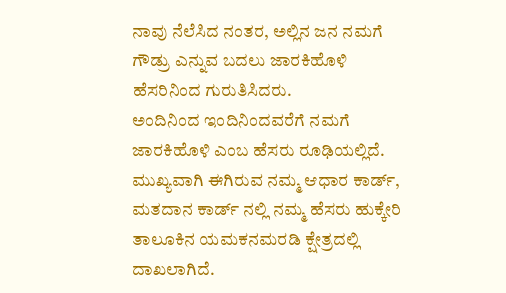ನಾವು ನೆಲೆಸಿದ ನಂತರ, ಅಲ್ಲಿನ ಜನ ನಮಗೆ ಗೌಡ್ರು ಎನ್ನುವ ಬದಲು ಜಾರಕಿಹೊಳಿ ಹೆಸರಿನಿಂದ ಗುರುತಿಸಿದರು.
ಅಂದಿನಿಂದ ಇಂದಿನಿಂದವರೆಗೆ ನಮಗೆ ಜಾರಕಿಹೊಳಿ ಎಂಬ ಹೆಸರು ರೂಢಿಯಲ್ಲಿದೆ. ಮುಖ್ಯವಾಗಿ ಈಗಿರುವ ನಮ್ಮ ಆಧಾರ ಕಾರ್ಡ್, ಮತದಾನ ಕಾರ್ಡ್ ನಲ್ಲಿ ನಮ್ಮ ಹೆಸರು ಹುಕ್ಕೇರಿ ತಾಲೂಕಿನ ಯಮಕನಮರಡಿ ಕ್ಷೇತ್ರದಲ್ಲಿ ದಾಖಲಾಗಿದೆ.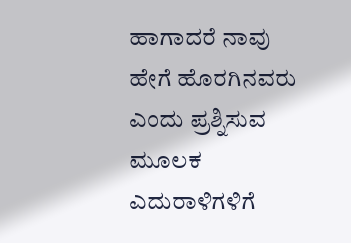ಹಾಗಾದರೆ ನಾವು ಹೇಗೆ ಹೊರಗಿನವರು ಎಂದು ಪ್ರಶ್ನಿಸುವ ಮೂಲಕ ಎದುರಾಳಿಗಳಿಗೆ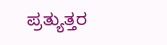ಪ್ರತ್ಯುತ್ತರ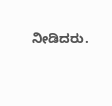ನೀಡಿದರು.